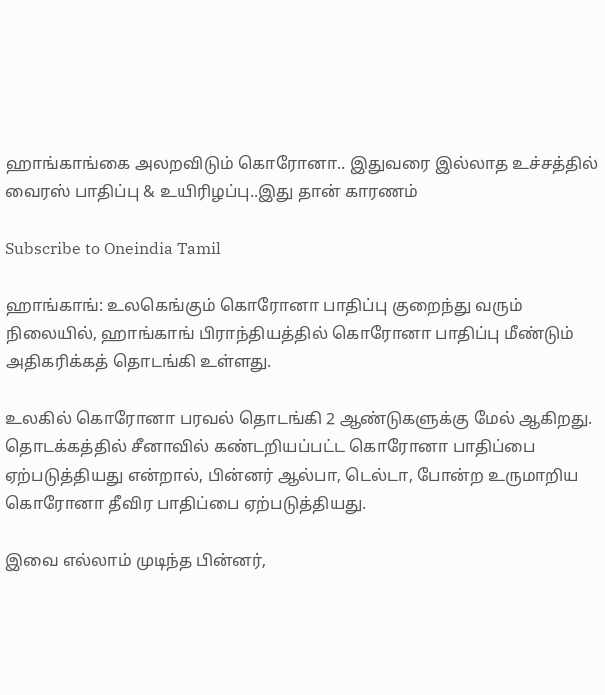ஹாங்காங்கை அலறவிடும் கொரோனா.. இதுவரை இல்லாத உச்சத்தில் வைரஸ் பாதிப்பு & உயிரிழப்பு..இது தான் காரணம்

Subscribe to Oneindia Tamil

ஹாங்காங்: உலகெங்கும் கொரோனா பாதிப்பு குறைந்து வரும் நிலையில், ஹாங்காங் பிராந்தியத்தில் கொரோனா பாதிப்பு மீண்டும் அதிகரிக்கத் தொடங்கி உள்ளது.

உலகில் கொரோனா பரவல் தொடங்கி 2 ஆண்டுகளுக்கு மேல் ஆகிறது. தொடக்கத்தில் சீனாவில் கண்டறியப்பட்ட கொரோனா பாதிப்பை ஏற்படுத்தியது என்றால், பின்னர் ஆல்பா, டெல்டா, போன்ற உருமாறிய கொரோனா தீவிர பாதிப்பை ஏற்படுத்தியது.

இவை எல்லாம் முடிந்த பின்னர்,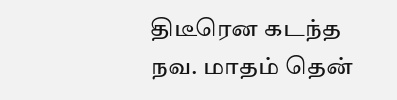திடீரென கடந்த நவ. மாதம் தென்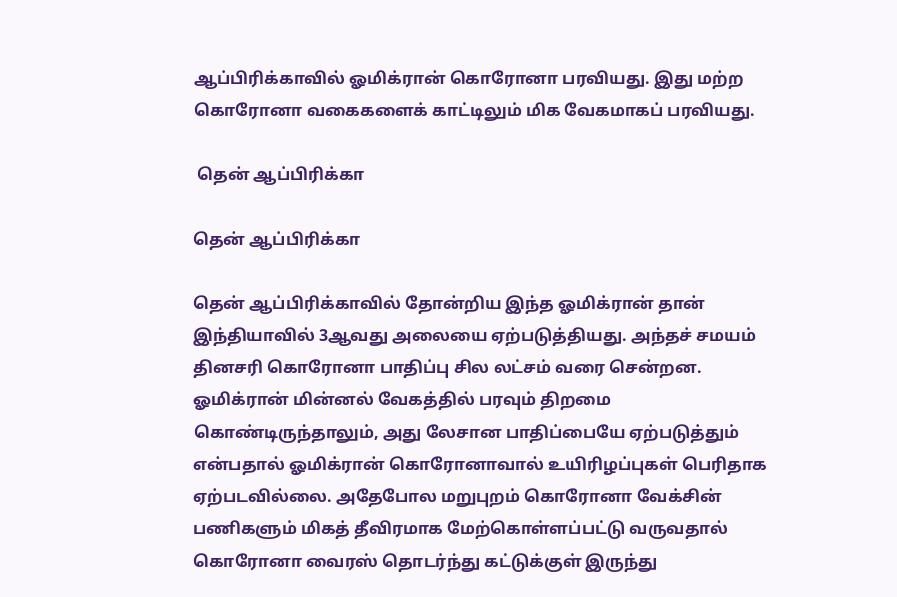ஆப்பிரிக்காவில் ஓமிக்ரான் கொரோனா பரவியது. இது மற்ற கொரோனா வகைகளைக் காட்டிலும் மிக வேகமாகப் பரவியது.

 தென் ஆப்பிரிக்கா

தென் ஆப்பிரிக்கா

தென் ஆப்பிரிக்காவில் தோன்றிய இந்த ஓமிக்ரான் தான் இந்தியாவில் 3ஆவது அலையை ஏற்படுத்தியது. அந்தச் சமயம் தினசரி கொரோனா பாதிப்பு சில லட்சம் வரை சென்றன. ஓமிக்ரான் மின்னல் வேகத்தில் பரவும் திறமை கொண்டிருந்தாலும், அது லேசான பாதிப்பையே ஏற்படுத்தும் என்பதால் ஓமிக்ரான் கொரோனாவால் உயிரிழப்புகள் பெரிதாக ஏற்படவில்லை. அதேபோல மறுபுறம் கொரோனா வேக்சின் பணிகளும் மிகத் தீவிரமாக மேற்கொள்ளப்பட்டு வருவதால் கொரோனா வைரஸ் தொடர்ந்து கட்டுக்குள் இருந்து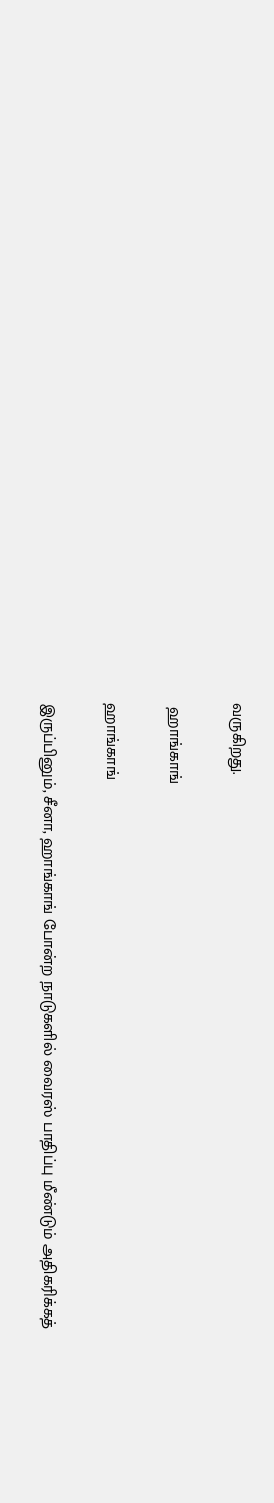வருகிறது.

 ஹாங்காங்

ஹாங்காங்

இருப்பினும், சீனா, ஹாங்காங் போன்ற நாடுகளில் வைரஸ் பாதிப்பு மீண்டும் அதிகரிக்கத்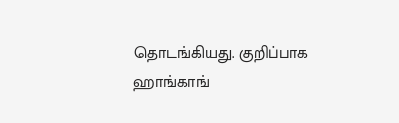தொடங்கியது. குறிப்பாக ஹாங்காங்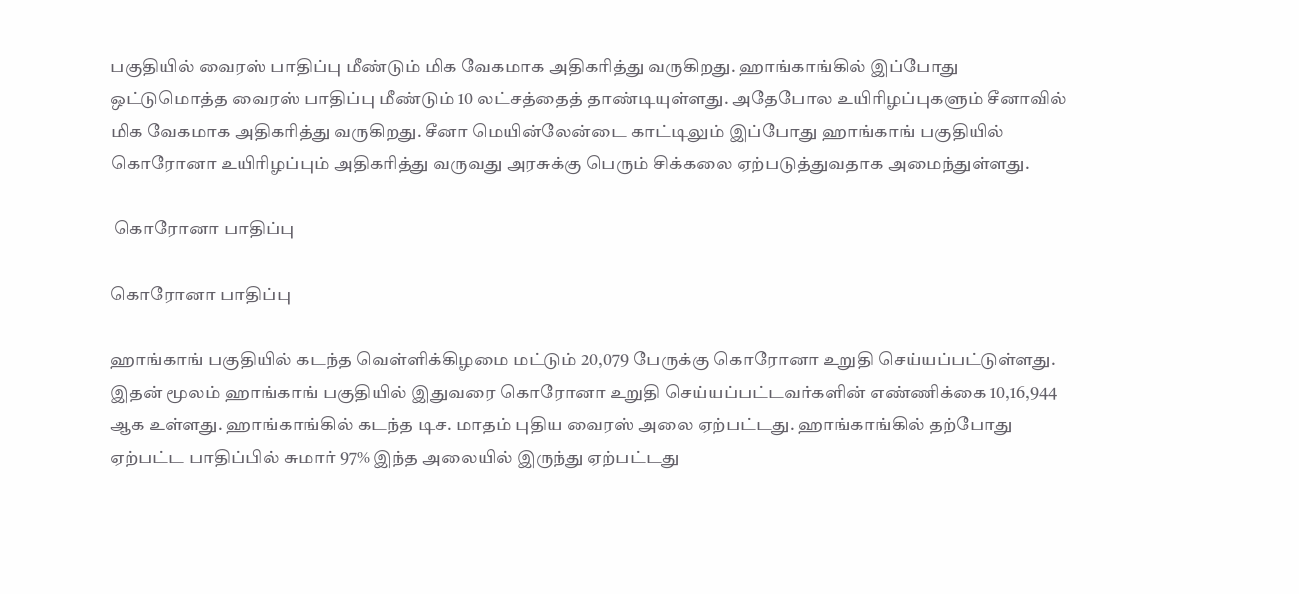பகுதியில் வைரஸ் பாதிப்பு மீண்டும் மிக வேகமாக அதிகரித்து வருகிறது. ஹாங்காங்கில் இப்போது ஒட்டுமொத்த வைரஸ் பாதிப்பு மீண்டும் 10 லட்சத்தைத் தாண்டியுள்ளது. அதேபோல உயிரிழப்புகளும் சீனாவில் மிக வேகமாக அதிகரித்து வருகிறது. சீனா மெயின்லேன்டை காட்டிலும் இப்போது ஹாங்காங் பகுதியில் கொரோனா உயிரிழப்பும் அதிகரித்து வருவது அரசுக்கு பெரும் சிக்கலை ஏற்படுத்துவதாக அமைந்துள்ளது.

 கொரோனா பாதிப்பு

கொரோனா பாதிப்பு

ஹாங்காங் பகுதியில் கடந்த வெள்ளிக்கிழமை மட்டும் 20,079 பேருக்கு கொரோனா உறுதி செய்யப்பட்டுள்ளது. இதன் மூலம் ஹாங்காங் பகுதியில் இதுவரை கொரோனா உறுதி செய்யப்பட்டவர்களின் எண்ணிக்கை 10,16,944 ஆக உள்ளது. ஹாங்காங்கில் கடந்த டிச. மாதம் புதிய வைரஸ் அலை ஏற்பட்டது. ஹாங்காங்கில் தற்போது ஏற்பட்ட பாதிப்பில் சுமார் 97% இந்த அலையில் இருந்து ஏற்பட்டது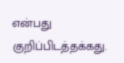என்பது குறிப்பிடத்தக்கது.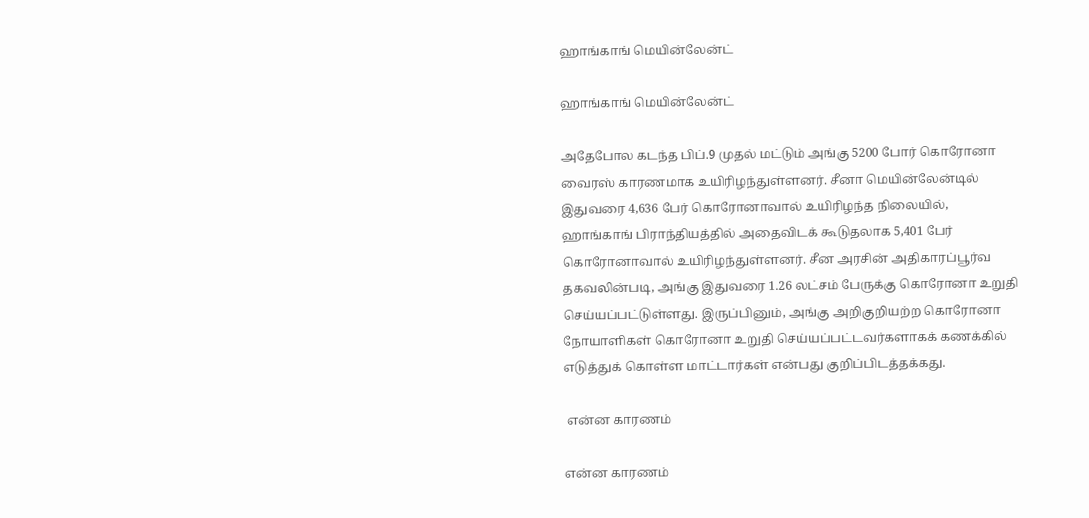ஹாங்காங் மெயின்லேன்ட்

ஹாங்காங் மெயின்லேன்ட்

அதேபோல கடந்த பிப்.9 முதல் மட்டும் அங்கு 5200 போர் கொரோனா வைரஸ் காரணமாக உயிரிழந்துள்ளனர். சீனா மெயின்லேன்டில் இதுவரை 4,636 பேர் கொரோனாவால் உயிரிழந்த நிலையில், ஹாங்காங் பிராந்தியத்தில் அதைவிடக் கூடுதலாக 5,401 பேர் கொரோனாவால் உயிரிழந்துள்ளனர். சீன அரசின் அதிகாரப்பூர்வ தகவலின்படி, அங்கு இதுவரை 1.26 லட்சம் பேருக்கு கொரோனா உறுதி செய்யப்பட்டுள்ளது. இருப்பினும், அங்கு அறிகுறியற்ற கொரோனா நோயாளிகள் கொரோனா உறுதி செய்யப்பட்டவர்களாகக் கணக்கில் எடுத்துக் கொள்ள மாட்டார்கள் என்பது குறிப்பிடத்தக்கது.

 என்ன காரணம்

என்ன காரணம்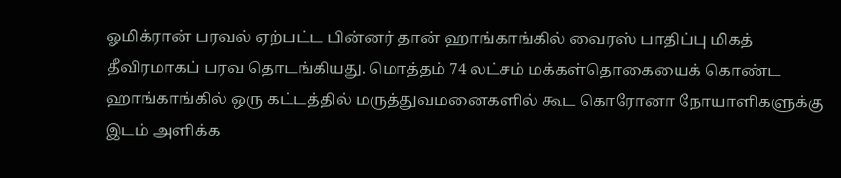ஓமிக்ரான் பரவல் ஏற்பட்ட பின்னர் தான் ஹாங்காங்கில் வைரஸ் பாதிப்பு மிகத் தீவிரமாகப் பரவ தொடங்கியது. மொத்தம் 74 லட்சம் மக்கள்தொகையைக் கொண்ட ஹாங்காங்கில் ஒரு கட்டத்தில் மருத்துவமனைகளில் கூட கொரோனா நோயாளிகளுக்கு இடம் அளிக்க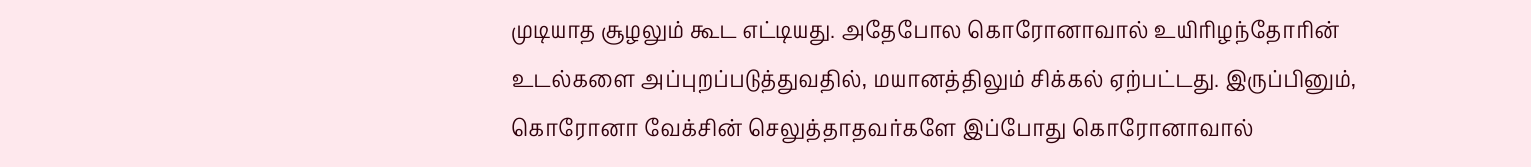முடியாத சூழலும் கூட எட்டியது. அதேபோல கொரோனாவால் உயிரிழந்தோரின் உடல்களை அப்புறப்படுத்துவதில், மயானத்திலும் சிக்கல் ஏற்பட்டது. இருப்பினும், கொரோனா வேக்சின் செலுத்தாதவர்களே இப்போது கொரோனாவால்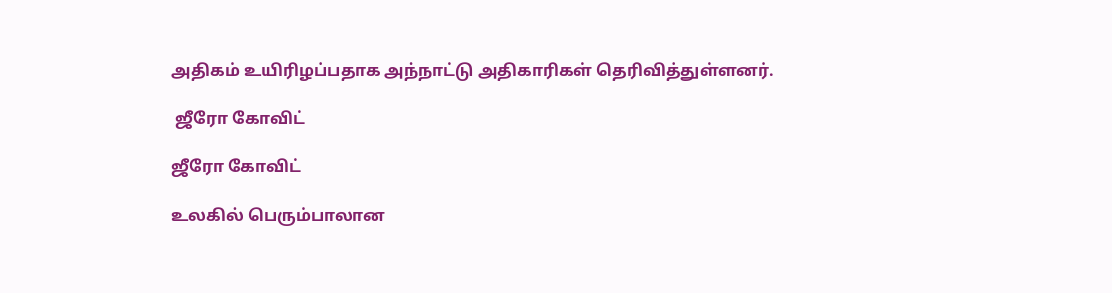அதிகம் உயிரிழப்பதாக அந்நாட்டு அதிகாரிகள் தெரிவித்துள்ளனர்.

 ஜீரோ கோவிட்

ஜீரோ கோவிட்

உலகில் பெரும்பாலான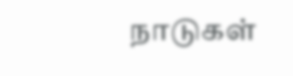நாடுகள்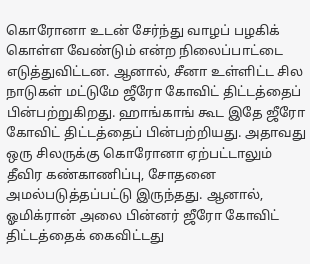கொரோனா உடன் சேர்ந்து வாழப் பழகிக் கொள்ள வேண்டும் என்ற நிலைப்பாட்டை எடுத்துவிட்டன. ஆனால், சீனா உள்ளிட்ட சில நாடுகள் மட்டுமே ஜீரோ கோவிட் திட்டத்தைப் பின்பற்றுகிறது. ஹாங்காங் கூட இதே ஜீரோ கோவிட் திட்டத்தைப் பின்பற்றியது. அதாவது ஒரு சிலருக்கு கொரோனா ஏற்பட்டாலும் தீவிர கண்காணிப்பு, சோதனை அமல்படுத்தப்பட்டு இருந்தது. ஆனால், ஓமிக்ரான் அலை பின்னர் ஜீரோ கோவிட் திட்டத்தைக் கைவிட்டது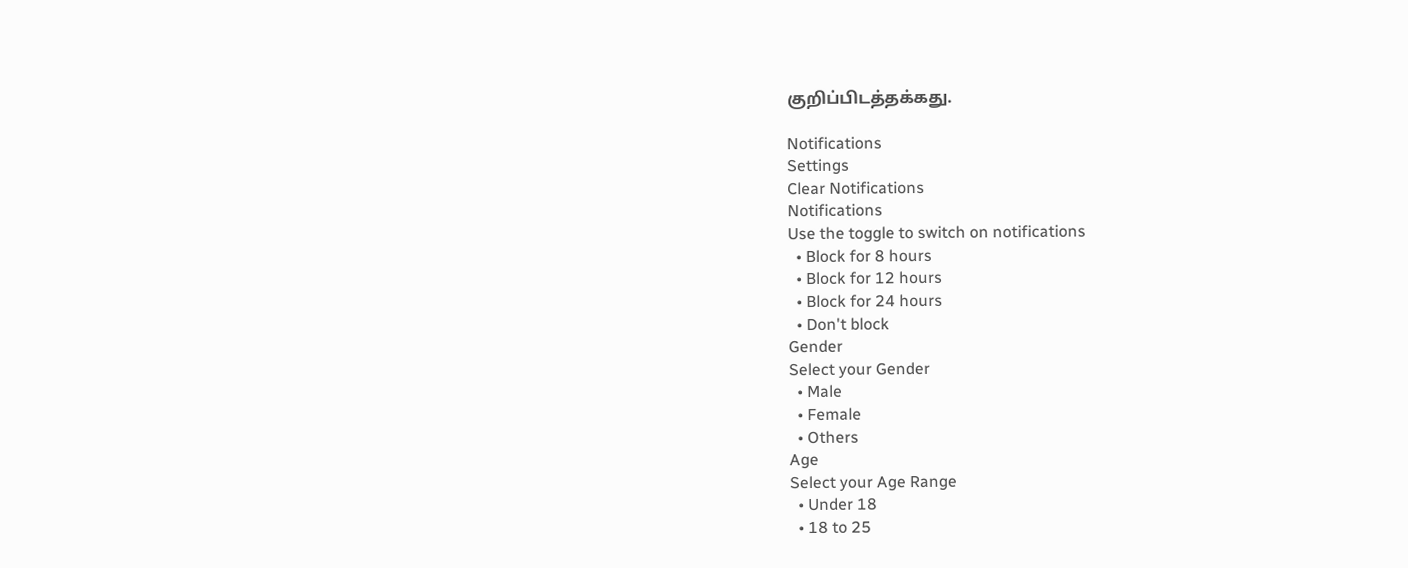குறிப்பிடத்தக்கது.

Notifications
Settings
Clear Notifications
Notifications
Use the toggle to switch on notifications
  • Block for 8 hours
  • Block for 12 hours
  • Block for 24 hours
  • Don't block
Gender
Select your Gender
  • Male
  • Female
  • Others
Age
Select your Age Range
  • Under 18
  • 18 to 25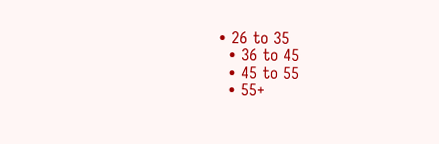• 26 to 35
  • 36 to 45
  • 45 to 55
  • 55+